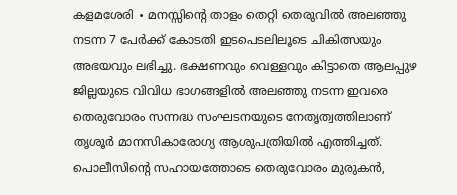കളമശേരി ∙ മനസ്സിന്റെ താളം തെറ്റി തെരുവിൽ അലഞ്ഞു നടന്ന 7 പേർക്ക് കോടതി ഇടപെടലിലൂടെ ചികിത്സയും അഭയവും ലഭിച്ചു. ഭക്ഷണവും വെള്ളവും കിട്ടാതെ ആലപ്പുഴ ജില്ലയുടെ വിവിധ ഭാഗങ്ങളിൽ അലഞ്ഞു നടന്ന ഇവരെ തെരുവോരം സന്നദ്ധ സംഘടനയുടെ നേതൃത്വത്തിലാണ് തൃശൂർ മാനസികാരോഗ്യ ആശുപത്രിയിൽ എത്തിച്ചത്.
പൊലീസിന്റെ സഹായത്തോടെ തെരുവോരം മുരുകൻ,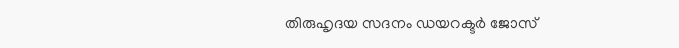തിരുഹൃദയ സദനം ഡയറക്ടർ ജോസ്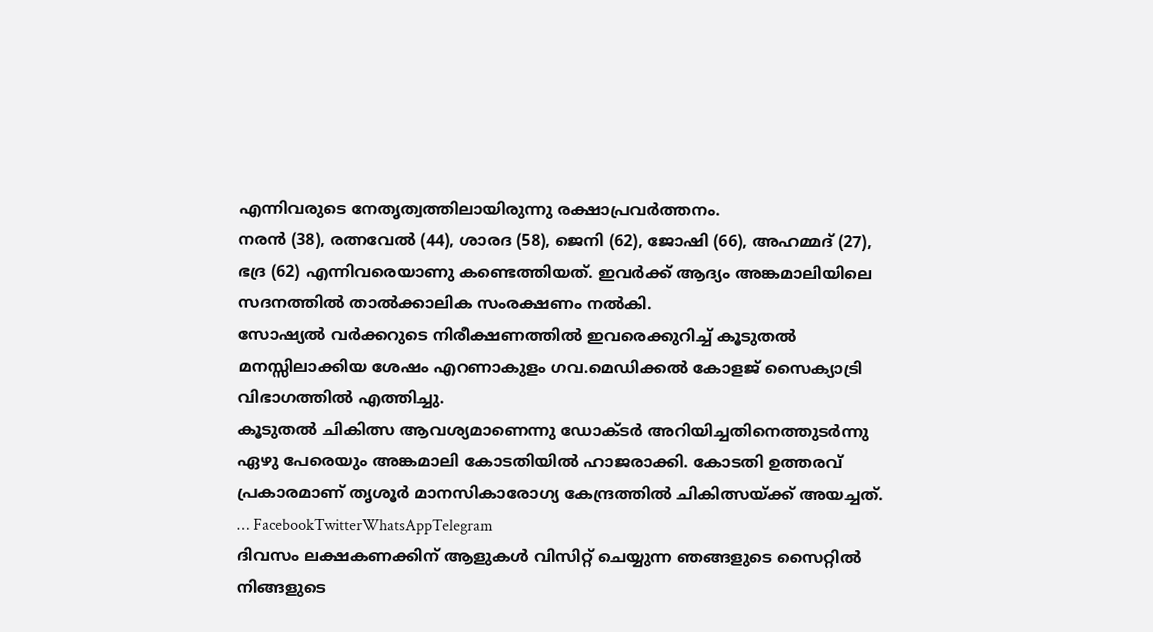എന്നിവരുടെ നേതൃത്വത്തിലായിരുന്നു രക്ഷാപ്രവർത്തനം.
നരൻ (38), രത്നവേൽ (44), ശാരദ (58), ജെനി (62), ജോഷി (66), അഹമ്മദ് (27), ഭദ്ര (62) എന്നിവരെയാണു കണ്ടെത്തിയത്. ഇവർക്ക് ആദ്യം അങ്കമാലിയിലെ സദനത്തിൽ താൽക്കാലിക സംരക്ഷണം നൽകി.
സോഷ്യൽ വർക്കറുടെ നിരീക്ഷണത്തിൽ ഇവരെക്കുറിച്ച് കൂടുതൽ മനസ്സിലാക്കിയ ശേഷം എറണാകുളം ഗവ.മെഡിക്കൽ കോളജ് സൈക്യാട്രി വിഭാഗത്തിൽ എത്തിച്ചു.
കൂടുതൽ ചികിത്സ ആവശ്യമാണെന്നു ഡോക്ടർ അറിയിച്ചതിനെത്തുടർന്നു ഏഴു പേരെയും അങ്കമാലി കോടതിയിൽ ഹാജരാക്കി. കോടതി ഉത്തരവ് പ്രകാരമാണ് തൃശൂർ മാനസികാരോഗ്യ കേന്ദ്രത്തിൽ ചികിത്സയ്ക്ക് അയച്ചത്.
… FacebookTwitterWhatsAppTelegram
ദിവസം ലക്ഷകണക്കിന് ആളുകൾ വിസിറ്റ് ചെയ്യുന്ന ഞങ്ങളുടെ സൈറ്റിൽ നിങ്ങളുടെ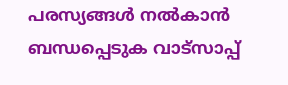പരസ്യങ്ങൾ നൽകാൻ ബന്ധപ്പെടുക വാട്സാപ്പ്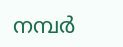നമ്പർ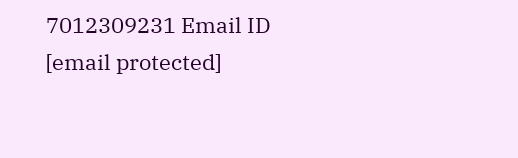7012309231 Email ID [email protected]